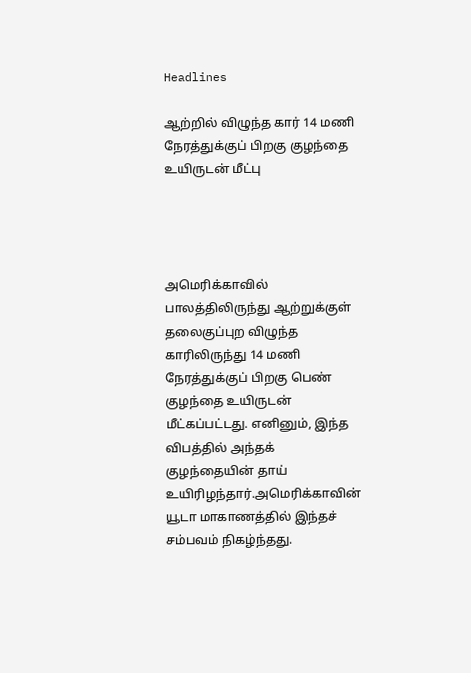Headlines

ஆற்றில் விழுந்த கார் 14 மணி நேரத்துக்குப் பிறகு குழந்தை உயிருடன் மீட்பு




அமெரிக்காவில் பாலத்திலிருந்து ஆற்றுக்குள் தலைகுப்புற விழுந்த காரிலிருந்து 14 மணி நேரத்துக்குப் பிறகு பெண் குழந்தை உயிருடன் மீட்கப்பட்டது. எனினும், இந்த விபத்தில் அந்தக் குழந்தையின் தாய் உயிரிழந்தார்.அமெரிக்காவின் யூடா மாகாணத்தில் இந்தச் சம்பவம் நிகழ்ந்தது.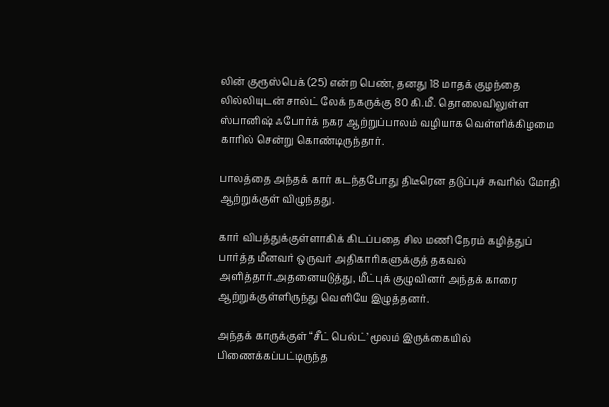லின் குரூஸ்பெக் (25) என்ற பெண், தனது 18 மாதக் குழந்தை லில்லியுடன் சால்ட் லேக் நகருக்கு 80 கி.மீ. தொலைவிலுள்ள ஸ்பானிஷ் ஃபோர்க் நகர ஆற்றுப்பாலம் வழியாக வெள்ளிக்கிழமை காரில் சென்று கொண்டிருந்தார்.

பாலத்தை அந்தக் கார் கடந்தபோது திடீரென தடுப்புச் சுவரில் மோதி ஆற்றுக்குள் விழுந்தது.

கார் விபத்துக்குள்ளாகிக் கிடப்பதை சில மணி நேரம் கழித்துப் பார்த்த மீனவர் ஒருவர் அதிகாரிகளுக்குத் தகவல் அளித்தார்.அதனையடுத்து, மீட்புக் குழுவினர் அந்தக் காரை ஆற்றுக்குள்ளிருந்து வெளியே இழுத்தனர்.

அந்தக் காருக்குள் “சீட் பெல்ட்’ மூலம் இருக்கையில் பிணைக்கப்பட்டிருந்த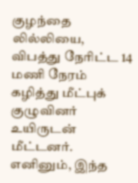குழந்தை லில்லியை, விபத்து நேரிட்ட 14 மணி நேரம் கழித்து மீட்புக் குழுவினர் உயிருடன் மீட்டனர். எனினும், இந்த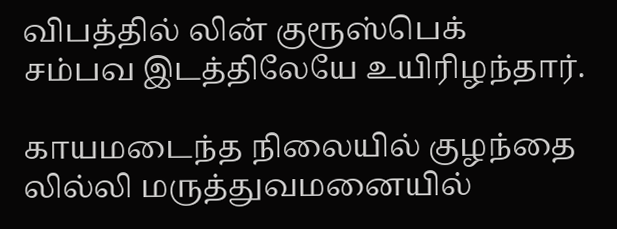விபத்தில் லின் குரூஸ்பெக் சம்பவ இடத்திலேயே உயிரிழந்தார்.

காயமடைந்த நிலையில் குழந்தை லில்லி மருத்துவமனையில்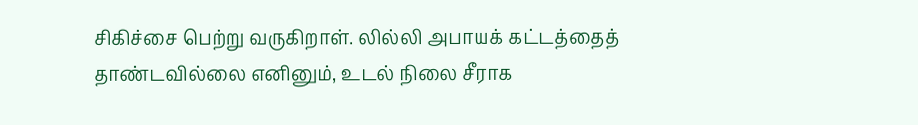சிகிச்சை பெற்று வருகிறாள். லில்லி அபாயக் கட்டத்தைத் தாண்டவில்லை எனினும், உடல் நிலை சீராக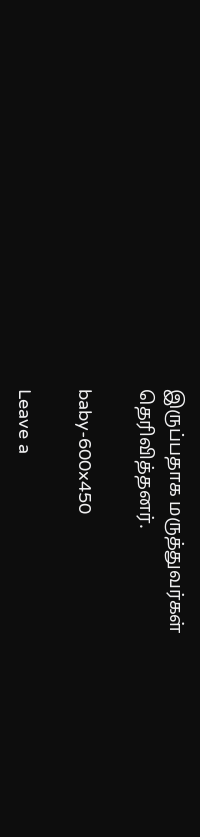இருப்பதாக மருத்துவர்கள் தெரிவித்தனர்.

baby-600x450

Leave a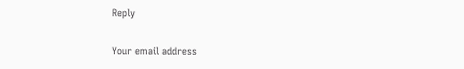Reply

Your email address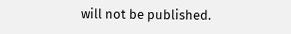will not be published.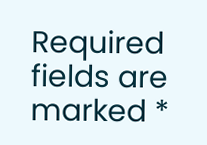Required fields are marked *